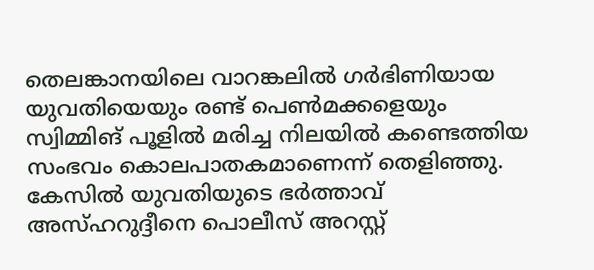തെലങ്കാനയിലെ വാറങ്കലിൽ ഗർഭിണിയായ യുവതിയെയും രണ്ട് പെൺമക്കളെയും സ്വിമ്മിങ് പൂളിൽ മരിച്ച നിലയിൽ കണ്ടെത്തിയ സംഭവം കൊലപാതകമാണെന്ന് തെളിഞ്ഞു. കേസിൽ യുവതിയുടെ ഭർത്താവ് അസ്ഹറുദ്ദീനെ പൊലീസ് അറസ്റ്റ്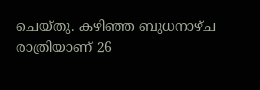ചെയ്തു. കഴിഞ്ഞ ബുധനാഴ്ച രാത്രിയാണ് 26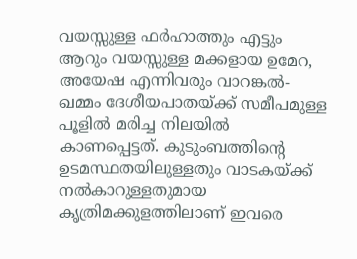വയസ്സുള്ള ഫർഹാത്തും എട്ടും ആറും വയസ്സുള്ള മക്കളായ ഉമേറ, അയേഷ എന്നിവരും വാറങ്കൽ-ഖമ്മം ദേശീയപാതയ്ക്ക് സമീപമുള്ള പൂളിൽ മരിച്ച നിലയിൽ കാണപ്പെട്ടത്. കുടുംബത്തിന്റെ ഉടമസ്ഥതയിലുള്ളതും വാടകയ്ക്ക് നൽകാറുള്ളതുമായ കൃത്രിമക്കുളത്തിലാണ് ഇവരെ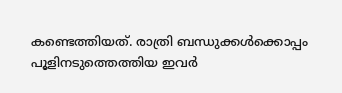കണ്ടെത്തിയത്. രാത്രി ബന്ധുക്കൾക്കൊപ്പം പൂളിനടുത്തെത്തിയ ഇവർ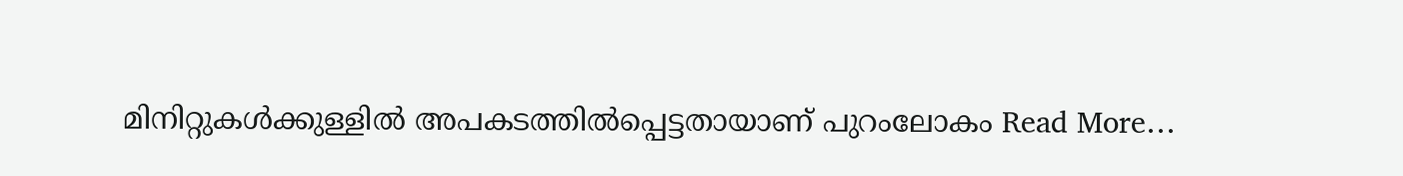മിനിറ്റുകൾക്കുള്ളിൽ അപകടത്തിൽപ്പെട്ടതായാണ് പുറംലോകം Read More…